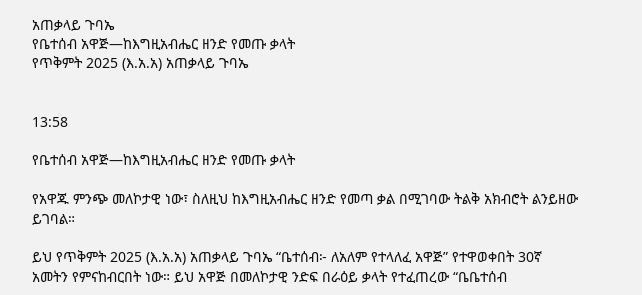አጠቃላይ ጉባኤ
የቤተሰብ አዋጅ—ከእግዚአብሔር ዘንድ የመጡ ቃላት
የጥቅምት 2025 (እ.አ.አ) አጠቃላይ ጉባኤ


13:58

የቤተሰብ አዋጅ—ከእግዚአብሔር ዘንድ የመጡ ቃላት

የአዋጁ ምንጭ መለኮታዊ ነው፣ ስለዚህ ከእግዚአብሔር ዘንድ የመጣ ቃል በሚገባው ትልቅ አክብሮት ልንይዘው ይገባል።

ይህ የጥቅምት 2025 (እ.አ.አ) አጠቃላይ ጉባኤ “ቤተሰብ፦ ለአለም የተላለፈ አዋጅ” የተዋወቀበት 30ኛ አመትን የምናከብርበት ነው። ይህ አዋጅ በመለኮታዊ ንድፍ በራዕይ ቃላት የተፈጠረው “ቤቤተሰብ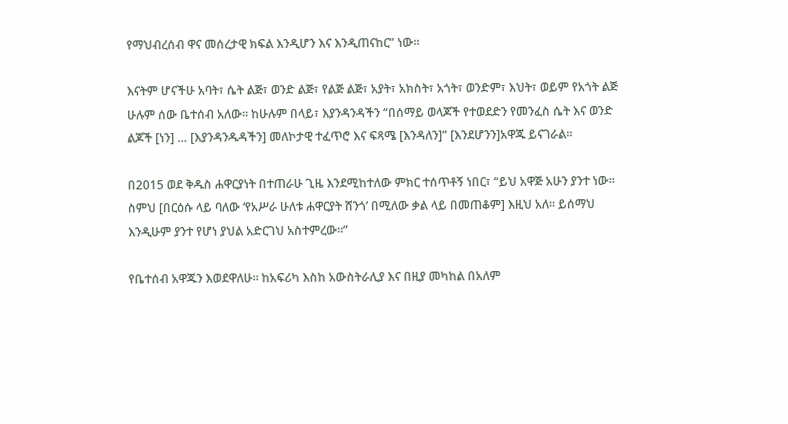የማህብረሰብ ዋና መሰረታዊ ክፍል እንዲሆን እና እንዲጠናከር” ነው።

እናትም ሆናችሁ አባት፣ ሴት ልጅ፣ ወንድ ልጅ፣ የልጅ ልጅ፣ አያት፣ አክስት፣ አጎት፣ ወንድም፣ እህት፣ ወይም የአጎት ልጅ ሁሉም ሰው ቤተሰብ አለው። ከሁሉም በላይ፣ እያንዳንዳችን “በሰማይ ወላጆች የተወደድን የመንፈስ ሴት እና ወንድ ልጆች [ነን] … [እያንዳንዱዳችን] መለኮታዊ ተፈጥሮ እና ፍጻሜ [እንዳለን]” [እንደሆንን]አዋጁ ይናገራል።

በ2015 ወደ ቅዱስ ሐዋርያነት በተጠራሁ ጊዜ እንደሚከተለው ምክር ተሰጥቶኝ ነበር፣ “ይህ አዋጅ አሁን ያንተ ነው። ስምህ [በርዕሱ ላይ ባለው ‘የአሥራ ሁለቱ ሐዋርያት ሸንጎ’ በሚለው ቃል ላይ በመጠቆም] እዚህ አለ። ይሰማህ እንዲሁም ያንተ የሆነ ያህል አድርገህ አስተምረው።”

የቤተሰብ አዋጁን እወደዋለሁ። ከአፍሪካ እስከ አውስትራሊያ እና በዚያ መካከል በአለም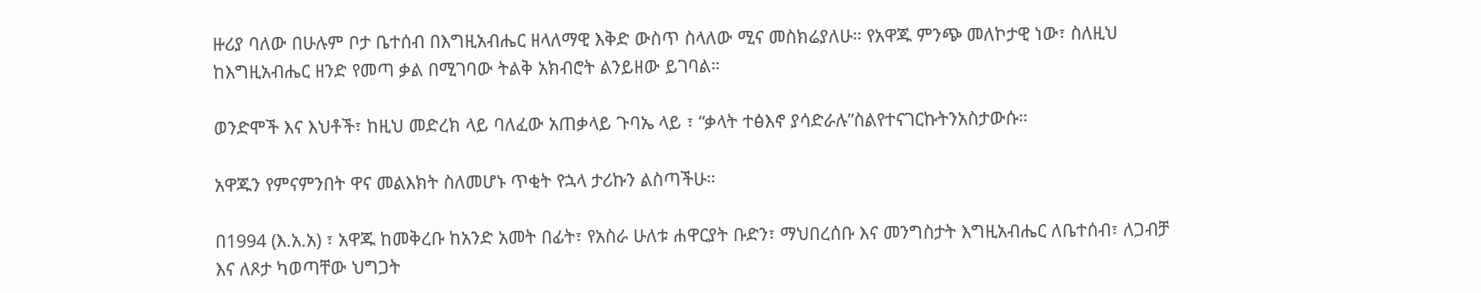ዙሪያ ባለው በሁሉም ቦታ ቤተሰብ በእግዚአብሔር ዘላለማዊ እቅድ ውስጥ ስላለው ሚና መስክሬያለሁ። የአዋጁ ምንጭ መለኮታዊ ነው፣ ስለዚህ ከእግዚአብሔር ዘንድ የመጣ ቃል በሚገባው ትልቅ አክብሮት ልንይዘው ይገባል።

ወንድሞች እና እህቶች፣ ከዚህ መድረክ ላይ ባለፈው አጠቃላይ ጉባኤ ላይ ፣ “ቃላት ተፅእኖ ያሳድራሉ”ስልየተናገርኩትንአስታውሱ።

አዋጁን የምናምንበት ዋና መልእክት ስለመሆኑ ጥቂት የኋላ ታሪኩን ልስጣችሁ።

በ1994 (እ.አ.አ) ፣ አዋጁ ከመቅረቡ ከአንድ አመት በፊት፣ የአስራ ሁለቱ ሐዋርያት ቡድን፣ ማህበረሰቡ እና መንግስታት እግዚአብሔር ለቤተሰብ፣ ለጋብቻ እና ለጾታ ካወጣቸው ህግጋት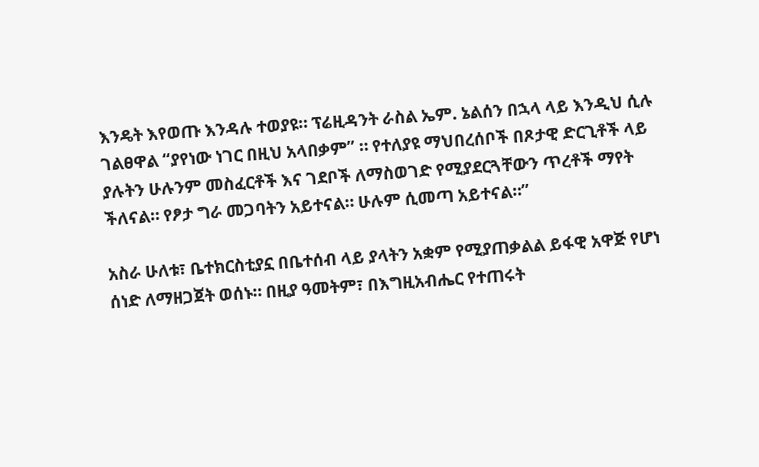እንዴት እየወጡ እንዳሉ ተወያዩ። ፕሬዚዳንት ራስል ኤም. ኔልሰን በኋላ ላይ እንዲህ ሲሉ ገልፀዋል “ያየነው ነገር በዚህ አላበቃም” ። የተለያዩ ማህበረሰቦች በጾታዊ ድርጊቶች ላይ ያሉትን ሁሉንም መስፈርቶች እና ገደቦች ለማስወገድ የሚያደርጓቸውን ጥረቶች ማየት ችለናል። የፆታ ግራ መጋባትን አይተናል። ሁሉም ሲመጣ አይተናል።”

አስራ ሁለቱ፣ ቤተክርስቲያኗ በቤተሰብ ላይ ያላትን አቋም የሚያጠቃልል ይፋዊ አዋጅ የሆነ ሰነድ ለማዘጋጀት ወሰኑ። በዚያ ዓመትም፣ በእግዚአብሔር የተጠሩት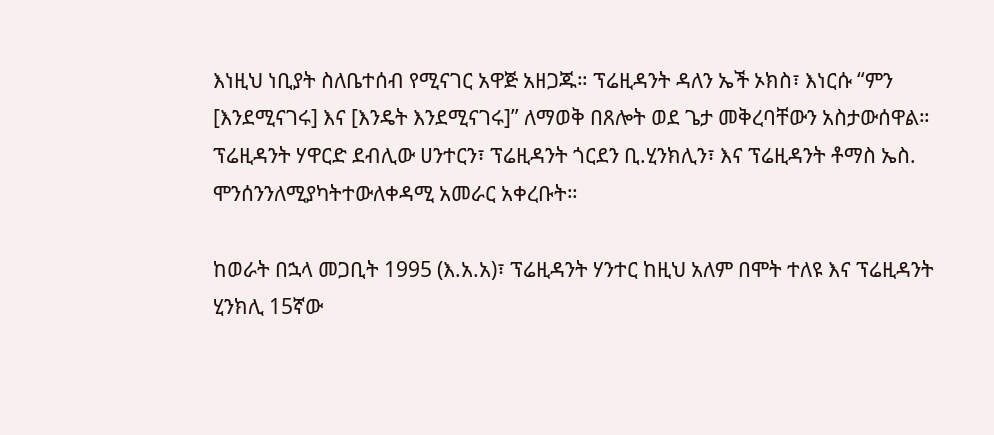እነዚህ ነቢያት ስለቤተሰብ የሚናገር አዋጅ አዘጋጁ። ፕሬዚዳንት ዳለን ኤች ኦክስ፣ እነርሱ “ምን [እንደሚናገሩ] እና [እንዴት እንደሚናገሩ]” ለማወቅ በጸሎት ወደ ጌታ መቅረባቸውን አስታውሰዋል። ፕሬዚዳንት ሃዋርድ ደብሊው ሀንተርን፣ ፕሬዚዳንት ጎርደን ቢ.ሂንክሊን፣ እና ፕሬዚዳንት ቶማስ ኤስ. ሞንሰንንለሚያካትተውለቀዳሚ አመራር አቀረቡት።

ከወራት በኋላ መጋቢት 1995 (እ.አ.አ)፣ ፕሬዚዳንት ሃንተር ከዚህ አለም በሞት ተለዩ እና ፕሬዚዳንት ሂንክሊ 15ኛው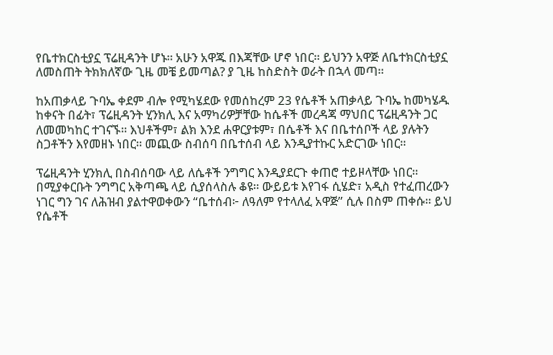የቤተክርስቲያኗ ፕሬዚዳንት ሆኑ። አሁን አዋጁ በእጃቸው ሆኖ ነበር። ይህንን አዋጅ ለቤተክርስቲያኗ ለመስጠት ትክክለኛው ጊዜ መቼ ይመጣል? ያ ጊዜ ከስድስት ወራት በኋላ መጣ።

ከአጠቃላይ ጉባኤ ቀደም ብሎ የሚካሄደው የመሰከረም 23 የሴቶች አጠቃላይ ጉባኤ ከመካሄዱ ከቀናት በፊት፣ ፕሬዚዳንት ሂንክሊ እና አማካሪዎቻቸው ከሴቶች መረዳጃ ማህበር ፕሬዚዳንት ጋር ለመመካከር ተገናኙ። እህቶችም፣ ልክ እንደ ሐዋርያቱም፣ በሴቶች እና በቤተሰቦች ላይ ያሉትን ስጋቶችን እየመዘኑ ነበር። መጪው ስብሰባ በቤተሰብ ላይ እንዲያተኩር አድርገው ነበር።

ፕሬዚዳንት ሂንክሊ በስብሰባው ላይ ለሴቶች ንግግር እንዲያደርጉ ቀጠሮ ተይዞላቸው ነበር። በሚያቀርቡት ንግግር አቅጣጫ ላይ ሲያሰላስሉ ቆዩ። ውይይቱ እየገፋ ሲሄድ፣ አዲስ የተፈጠረውን ነገር ግን ገና ለሕዝብ ያልተዋወቀውን “ቤተሰብ፦ ለዓለም የተላለፈ አዋጅ” ሲሉ በስም ጠቀሱ። ይህ የሴቶች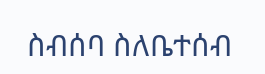ስብሰባ ስለቤተሰብ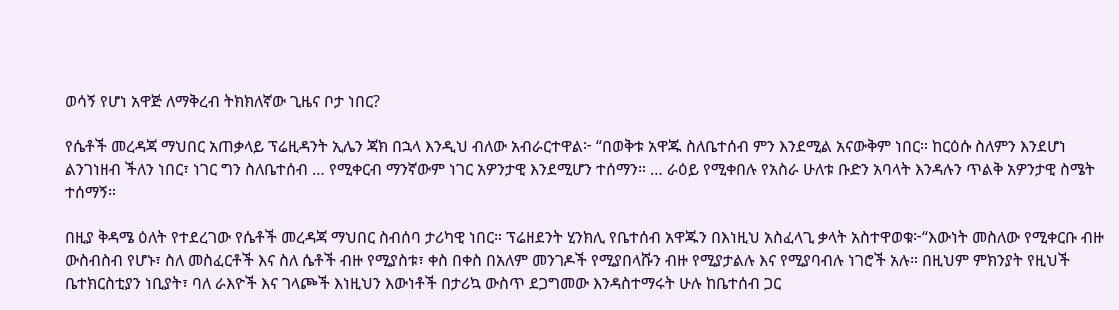ወሳኝ የሆነ አዋጅ ለማቅረብ ትክክለኛው ጊዜና ቦታ ነበር?

የሴቶች መረዳጃ ማህበር አጠቃላይ ፕሬዚዳንት ኢሌን ጃክ በኋላ እንዲህ ብለው አብራርተዋል፦ “በወቅቱ አዋጁ ስለቤተሰብ ምን እንደሚል አናውቅም ነበር። ከርዕሱ ስለምን እንደሆነ ልንገነዘብ ችለን ነበር፣ ነገር ግን ስለቤተሰብ … የሚቀርብ ማንኛውም ነገር አዎንታዊ እንደሚሆን ተሰማን። … ራዕይ የሚቀበሉ የአስራ ሁለቱ ቡድን አባላት እንዳሉን ጥልቅ አዎንታዊ ስሜት ተሰማኝ።

በዚያ ቅዳሜ ዕለት የተደረገው የሴቶች መረዳጃ ማህበር ስብሰባ ታሪካዊ ነበር። ፕሬዘደንት ሂንክሊ የቤተሰብ አዋጁን በእነዚህ አስፈላጊ ቃላት አስተዋወቁ፦“እውነት መስለው የሚቀርቡ ብዙ ውስብስብ የሆኑ፣ ስለ መስፈርቶች እና ስለ ሴቶች ብዙ የሚያስቱ፣ ቀስ በቀስ በአለም መንገዶች የሚያበላሹን ብዙ የሚያታልሉ እና የሚያባብሉ ነገሮች አሉ። በዚህም ምክንያት የዚህች ቤተክርስቲያን ነቢያት፣ ባለ ራእዮች እና ገላጮች እነዚህን እውነቶች በታሪኳ ውስጥ ደጋግመው እንዳስተማሩት ሁሉ ከቤተሰብ ጋር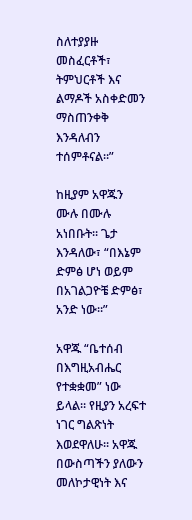ስለተያያዙ መስፈርቶች፣ ትምህርቶች እና ልማዶች አስቀድመን ማስጠንቀቅ እንዳለብን ተሰምቶናል።”

ከዚያም አዋጁን ሙሉ በሙሉ አነበቡት። ጌታ እንዳለው፣ “በእኔም ድምፅ ሆነ ወይም በአገልጋዮቼ ድምፅ፣ አንድ ነው።”

አዋጁ “ቤተሰብ በእግዚአብሔር የተቋቋመ” ነው ይላል። የዚያን አረፍተ ነገር ግልጽነት እወደዋለሁ። አዋጁ በውስጣችን ያለውን መለኮታዊነት እና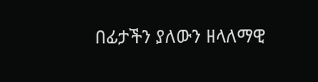በፊታችን ያለውን ዘላለማዊ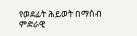የወደፊት ሕይወት በማሰብ ምድራዊ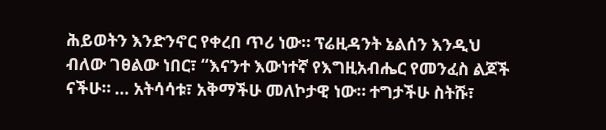ሕይወትን እንድንኖር የቀረበ ጥሪ ነው። ፕሬዚዳንት ኔልሰን እንዲህ ብለው ገፀልው ነበር፣ “እናንተ እውነተኛ የእግዚአብሔር የመንፈስ ልጆች ናችሁ። … አትሳሳቱ፣ አቅማችሁ መለኮታዊ ነው። ተግታችሁ ስትሹ፣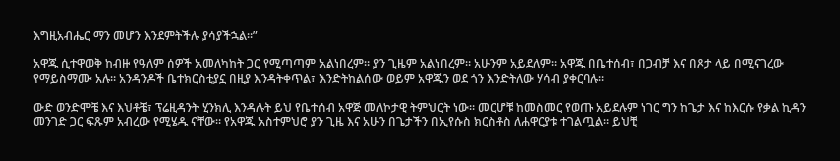እግዚአብሔር ማን መሆን እንደምትችሉ ያሳያችኋል።”

አዋጁ ሲተዋወቅ ከብዙ የዓለም ሰዎች አመለካከት ጋር የሚጣጣም አልነበረም። ያን ጊዜም አልነበረም። አሁንም አይደለም። አዋጁ በቤተሰብ፣ በጋብቻ እና በጾታ ላይ በሚናገረው የማይስማሙ አሉ። አንዳንዶች ቤተክርስቲያኗ በዚያ እንዳትቀጥል፣ እንድትከልሰው ወይም አዋጁን ወደ ጎን እንድትለው ሃሳብ ያቀርባሉ።

ውድ ወንድሞቼ እና እህቶቼ፣ ፕሬዚዳንት ሂንክሊ እንዳሉት ይህ የቤተሰብ አዋጅ መለኮታዊ ትምህርት ነው። መርሆቹ ከመስመር የወጡ አይደሉም ነገር ግን ከጌታ እና ከእርሱ የቃል ኪዳን መንገድ ጋር ፍጹም አብረው የሚሄዱ ናቸው። የአዋጁ አስተምህሮ ያን ጊዜ እና አሁን በጌታችን በኢየሱስ ክርስቶስ ለሐዋርያቱ ተገልጧል። ይህቺ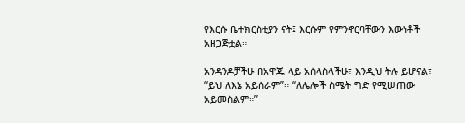የእርሱ ቤተክርስቲያን ናት፤ እርሱም የምንኖርባቸውን እውነቶች አዘጋጅቷል።

አንዳንዶቻችሁ በአዋጁ ላይ አሰላስላችሁ፣ እንዲህ ትሉ ይሆናል፣ “ይህ ለእኔ አይሰራም”። “ለሌሎች ስሜት ግድ የሚሠጠው አይመስልም።”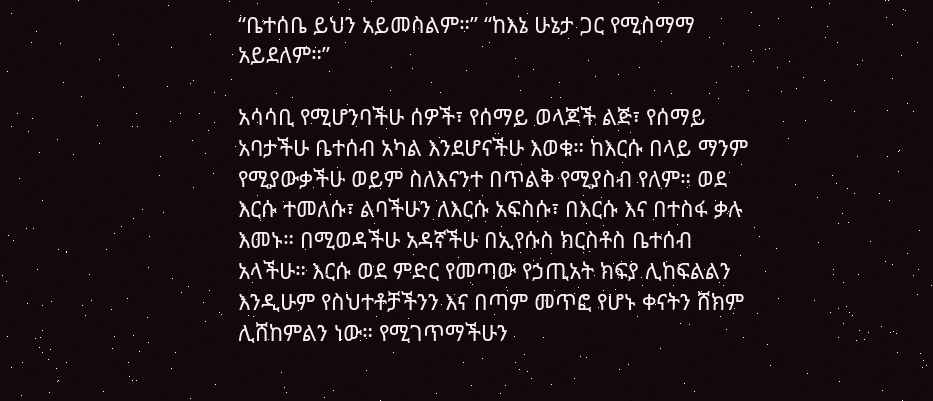“ቤተሰቤ ይህን አይመስልም።” “ከእኔ ሁኔታ ጋር የሚስማማ አይደለም።”

አሳሳቢ የሚሆንባችሁ ሰዎች፣ የሰማይ ወላጆች ልጅ፣ የሰማይ አባታችሁ ቤተሰብ አካል እንደሆናችሁ እወቁ። ከእርሱ በላይ ማንም የሚያውቃችሁ ወይም ስለእናንተ በጥልቅ የሚያስብ የለም። ወደ እርሱ ተመለሱ፣ ልባችሁን ለእርሱ አፍስሱ፣ በእርሱ እና በተስፋ ቃሉ እመኑ። በሚወዳችሁ አዳኛችሁ በኢየሱስ ክርስቶስ ቤተሰብ አላችሁ። እርሱ ወደ ምድር የመጣው የኃጢአት ክፍያ ሊከፍልልን እንዲሁም የስህተቶቻችንን እና በጣም መጥፎ የሆኑ ቀናትን ሸክም ሊሸከምልን ነው። የሚገጥማችሁን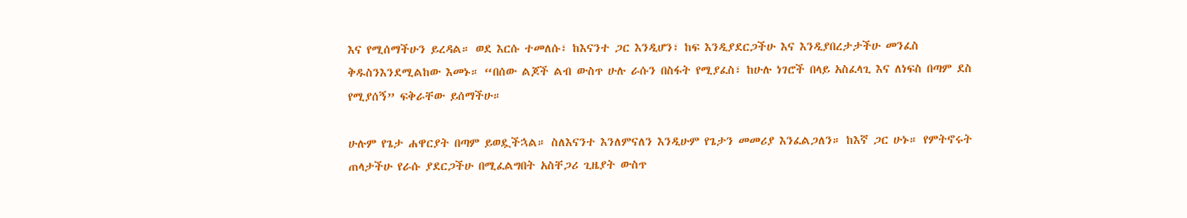እና የሚሰማችሁን ይረዳል። ወደ እርሱ ተመለሱ፣ ከእናንተ ጋር እንዲሆን፣ ከፍ እንዲያደርጋችሁ እና እንዲያበረታታችሁ መንፈስ ቅዱስንእንደሚልከው እመኑ። “በሰው ልጆች ልብ ውስጥ ሁሉ ራሱን በስፋት የሚያፈስ፣ ከሁሉ ነገሮች በላይ አስፈላጊ እና ለነፍስ በጣም ደስ የሚያሰኝ” ፍቅራቸው ይሰማችሁ።

ሁሉም የጌታ ሐዋርያት በጣም ይወዷችኋል። ስለእናንተ እንለምናለን እንዲሁም የጌታን መመሪያ እንፈልጋለን። ከእኛ ጋር ሁኑ። የምትኖሩት ጠላታችሁ የራሱ ያደርጋችሁ በሚፈልግበት አስቸጋሪ ጊዜያት ውስጥ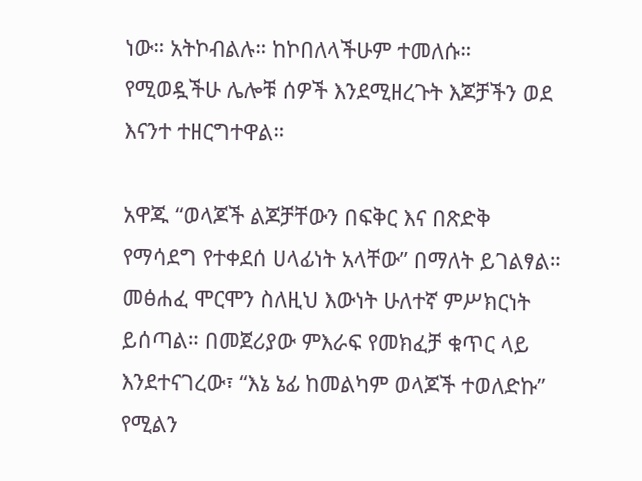ነው። አትኮብልሉ። ከኮበለላችሁም ተመለሱ። የሚወዷችሁ ሌሎቹ ሰዎች እንደሚዘረጉት እጆቻችን ወደ እናንተ ተዘርግተዋል።

አዋጁ “ወላጆች ልጆቻቸውን በፍቅር እና በጽድቅ የማሳደግ የተቀደሰ ሀላፊነት አላቸው” በማለት ይገልፃል። መፅሐፈ ሞርሞን ስለዚህ እውነት ሁለተኛ ምሥክርነት ይሰጣል። በመጀሪያው ምእራፍ የመክፈቻ ቁጥር ላይ እንደተናገረው፣ “እኔ ኔፊ ከመልካም ወላጆች ተወለድኩ” የሚልን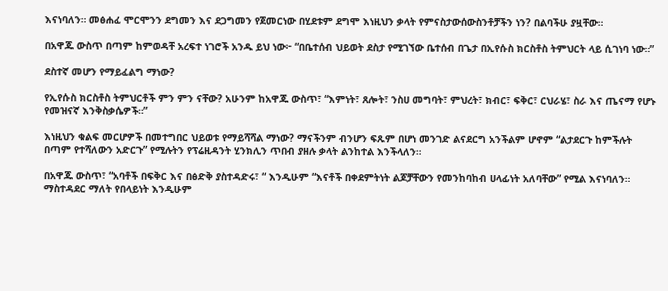እናነባለን። መፅሐፈ ሞርሞንን ደግመን እና ደጋግመን የጀመርነው በሂደቱም ደግሞ እነዚህን ቃላት የምናስታውሰውስንቶቻችን ነን? በልባችሁ ያዟቸው።

በአዋጁ ውስጥ በጣም ከምወዳቸ አረፍተ ነገሮች አንዱ ይህ ነው፦ “በቤተሰብ ህይወት ደስታ የሚገኘው ቤተሰብ በጌታ በኢየሱስ ክርስቶስ ትምህርት ላይ ሲገነባ ነው።”

ደስተኛ መሆን የማይፈልግ ማነው?

የኢየሱስ ክርስቶስ ትምህርቶች ምን ምን ናቸው? አሁንም ከአዋጁ ውስጥ፣ “እምነት፣ ጸሎት፣ ንስሀ መግባት፣ ምህረት፣ ክብር፣ ፍቅር፣ ርህራሄ፣ ስራ እና ጤናማ የሆኑ የመዝናኛ እንቅስቃሴዎች።”

እነዚህን ቁልፍ መርሆዎች በመተግበር ህይወቱ የማይሻሻል ማነው? ማናችንም ብንሆን ፍጹም በሆነ መንገድ ልናደርግ አንችልም ሆኖም “ልታደርጉ ከምችሉት በጣም የተሻለውን አድርጉ” የሚሉትን የፕሬዚዳንት ሂንክሊን ጥበብ ያዘሉ ቃላት ልንከተል እንችላለን።

በአዋጁ ውስጥ፣ “አባቶች በፍቅር እና በፅድቅ ያስተዳድሩ፣ “ እንዲሁም “እናቶች በቀደምትነት ልጆቻቸውን የመንከባከብ ሀላፊነት አለባቸው” የሚል እናነባለን። ማስተዳደር ማለት የበላይነት እንዲሁም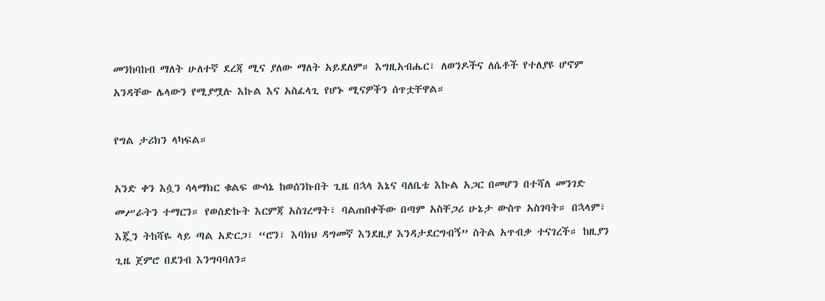መንከባከብ ማለት ሁለተኛ ደረጃ ሚና ያለው ማለት አይደለም። እግዚአብሔር፣ ለወንዶችና ለሴቶች የተለያዩ ሆኖም አንዳቸው ሌላውን የሚያሟሉ እኩል እና አስፈላጊ የሆኑ ሚናዎችን ሰጥቷቸዋል።

የግል ታሪክን ላካፍል።

አንድ ቀን እሷን ሳላማክር ቁልፍ ውሳኔ ከወሰንኩበት ጊዜ በኋላ እኔና ባለቤቴ እኩል አጋር በመሆን በተሻለ መንገድ መሥራትን ተማርን። የወሰድኩት እርምጃ አስገረማት፣ ባልጠበቀችው በጣም አስቸጋሪ ሁኔታ ውስጥ አስገባት። በኋላም፣ እጇን ትከሻዬ ላይ ጣል አድርጋ፣ “ሮን፣ እባክህ ዳግመኛ እንደዚያ እንዳታደርግብኝ” ስትል አጥብቃ ተናገረች። ከዚያን ጊዜ ጀምሮ በደንብ እንግባባለን።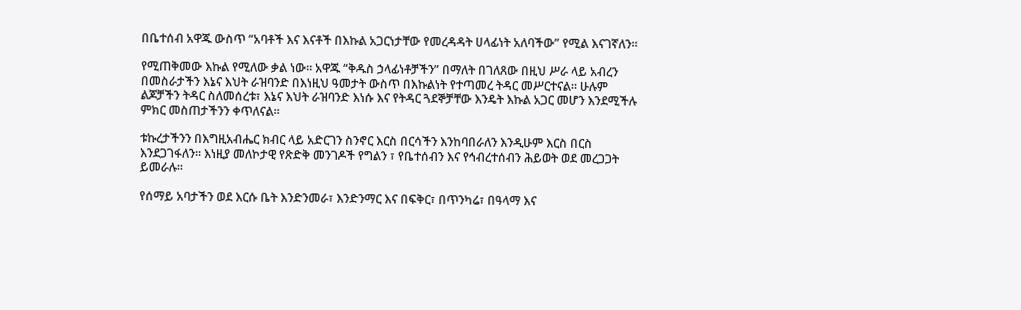በቤተሰብ አዋጁ ውስጥ “አባቶች እና እናቶች በእኩል አጋርነታቸው የመረዳዳት ሀላፊነት አለባችው” የሚል እናገኛለን።

የሚጠቅመው እኩል የሚለው ቃል ነው። አዋጁ “ቅዱስ ኃላፊነቶቻችን” በማለት በገለጸው በዚህ ሥራ ላይ አብረን በመስራታችን እኔና እህት ራዝባንድ በእነዚህ ዓመታት ውስጥ በእኩልነት የተጣመረ ትዳር መሥርተናል። ሁሉም ልጆቻችን ትዳር ስለመሰረቱ፣ እኔና እህት ራዝባንድ እነሱ እና የትዳር ጓደኞቻቸው እንዴት እኩል አጋር መሆን እንደሚችሉ ምክር መስጠታችንን ቀጥለናል።

ቱኩረታችንን በእግዚአብሔር ክብር ላይ አድርገን ስንኖር እርስ በርሳችን እንከባበራለን እንዲሁም እርስ በርስ እንደጋገፋለን። እነዚያ መለኮታዊ የጽድቅ መንገዶች የግልን ፣ የቤተሰብን እና የኅብረተሰብን ሕይወት ወደ መረጋጋት ይመራሉ።

የሰማይ አባታችን ወደ እርሱ ቤት እንድንመራ፣ እንድንማር እና በፍቅር፣ በጥንካሬ፣ በዓላማ እና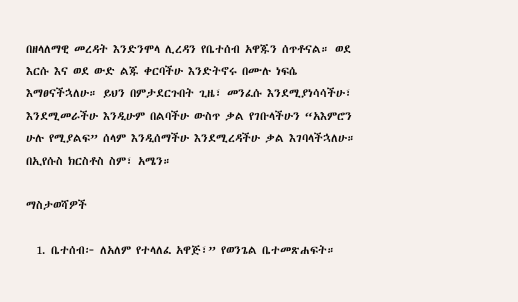በዘላለማዊ መረዳት እንድንሞላ ሊረዳን የቤተሰብ አዋጁን ሰጥቶናል። ወደ እርሱ እና ወደ ውድ ልጁ ቀርባችሁ እንድትኖሩ በሙሉ ነፍሴ እማፀናችኋለሁ። ይህን በምታደርጉበት ጊዜ፣ መንፈሱ እንደሚያነሳሳችሁ፣ እንደሚመራችሁ እንዲሁም በልባችሁ ውስጥ ቃል የገቡላችሁን “አእምሮን ሁሉ የሚያልፍ” ሰላም እንዲሰማችሁ እንደሚረዳችሁ ቃል እገባላችኋለሁ። በኢየሱስ ክርስቶስ ስም፣ አሜን።

ማስታወሻዎች

  1. ቤተሰብ፦ ለአለም የተላለፈ አዋጅ፣” የወንጌል ቤተመጽሐፍት።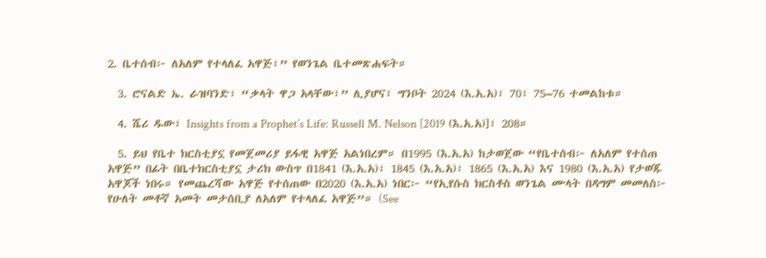2. ቤተሰብ፦ ለአለም የተላለፈ አዋጅ፣” የወንጌል ቤተመጽሐፍት።

  3. ሮናልድ ኤ. ራዝባንድ፣ “ቃላት ዋጋ አላቸው፣” ሊያሆና፣ ግንቦት 2024 (እ.አ.አ)፣ 70፣ 75–76 ተመልከቱ።

  4. ሼሪ ዱው፣ Insights from a Prophet’s Life: Russell M. Nelson [2019 (እ.አ.አ)]፣ 208።

  5. ይህ የቤተ ክርስቲያኗ የመጀመሪያ ይፋዊ አዋጅ አልነበረም። በ1995 (እ.አ.አ) ከታወጀው “የቤተሰብ፦ ለአለም የተሰጠ አዋጅ” በፊት በቤተክርስቲያኗ ታሪክ ውስጥ በ1841 (እ.አ.አ)፣ 1845 (እ.አ.አ)፣ 1865 (እ.አ.አ) እና 1980 (እ.አ.አ) የታወጁ አዋጆች ነበሩ። የመጨረሻው አዋጅ የተሰጠው በ2020 (እ.አ.አ) ነበር፦ “የኢየሱስ ክርስቶስ ወንጌል ሙላት በዳግም መመለስ፦ የሁለት መቶኛ አመት መታሰቢያ ለአለም የተላለፈ አዋጅ”። (See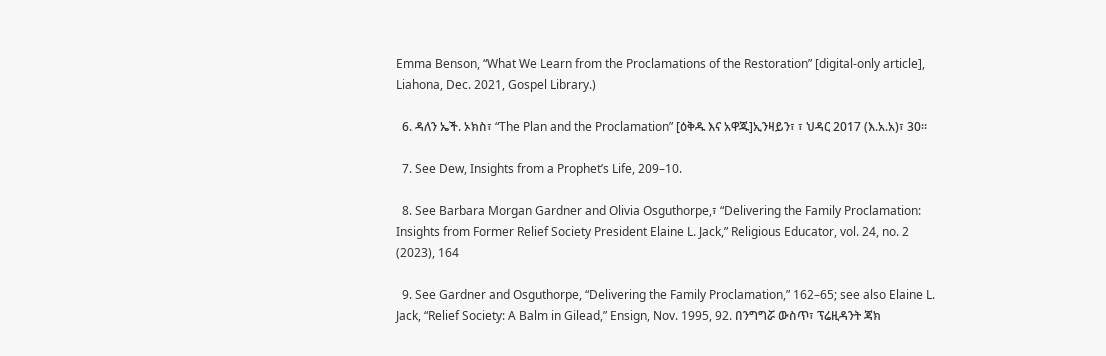Emma Benson, “What We Learn from the Proclamations of the Restoration” [digital-only article], Liahona, Dec. 2021, Gospel Library.)

  6. ዳለን ኤች. ኦክስ፣ “The Plan and the Proclamation” [ዕቅዱ እና አዋጁ]ኢንዛይን፣ ፣ ህዳር 2017 (እ.አ.አ)፣ 30።

  7. See Dew, Insights from a Prophet’s Life, 209–10.

  8. See Barbara Morgan Gardner and Olivia Osguthorpe,፣ “Delivering the Family Proclamation: Insights from Former Relief Society President Elaine L. Jack,” Religious Educator, vol. 24, no. 2 (2023), 164

  9. See Gardner and Osguthorpe, “Delivering the Family Proclamation,” 162–65; see also Elaine L. Jack, “Relief Society: A Balm in Gilead,” Ensign, Nov. 1995, 92. በንግግሯ ውስጥ፣ ፕሬዚዳንት ጃክ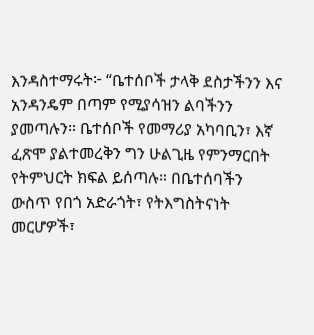እንዳስተማሩት፦ “ቤተሰቦች ታላቅ ደስታችንን እና አንዳንዴም በጣም የሚያሳዝን ልባችንን ያመጣሉን። ቤተሰቦች የመማሪያ አካባቢን፣ እኛ ፈጽሞ ያልተመረቅን ግን ሁልጊዜ የምንማርበት የትምህርት ክፍል ይሰጣሉ። በቤተሰባችን ውስጥ የበጎ አድራጎት፣ የትእግስትናነት መርሆዎች፣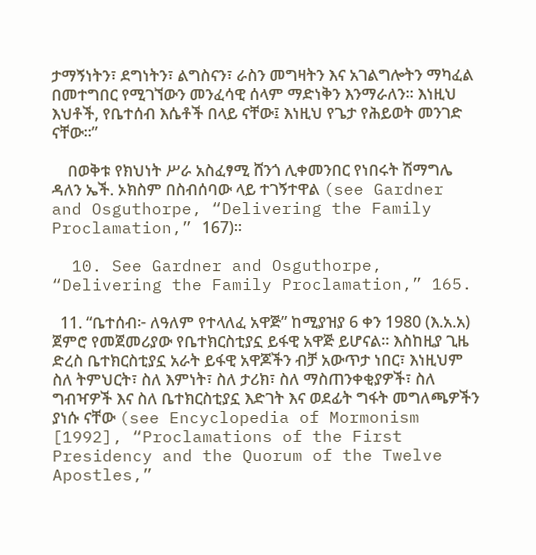ታማኝነትን፣ ደግነትን፣ ልግስናን፣ ራስን መግዛትን እና አገልግሎትን ማካፈል በመተግበር የሚገኘውን መንፈሳዊ ሰላም ማድነቅን እንማራለን። እነዚህ እህቶች, የቤተሰብ እሴቶች በላይ ናቸው፤ እነዚህ የጌታ የሕይወት መንገድ ናቸው።”

    በወቅቱ የክህነት ሥራ አስፈፃሚ ሸንጎ ሊቀመንበር የነበሩት ሽማግሌ ዳለን ኤች. ኦክስም በስብሰባው ላይ ተገኝተዋል (see Gardner and Osguthorpe, “Delivering the Family Proclamation,” 167)።

  10. See Gardner and Osguthorpe, “Delivering the Family Proclamation,” 165.

  11. “ቤተሰብ፦ ለዓለም የተላለፈ አዋጅ” ከሚያዝያ 6 ቀን 1980 (እ.አ.አ) ጀምሮ የመጀመሪያው የቤተክርስቲያኗ ይፋዊ አዋጅ ይሆናል። እስከዚያ ጊዜ ድረስ ቤተክርስቲያኗ አራት ይፋዊ አዋጆችን ብቻ አውጥታ ነበር፣ እነዚህም ስለ ትምህርት፣ ስለ እምነት፣ ስለ ታሪክ፣ ስለ ማስጠንቀቂያዎች፣ ስለ ግብዣዎች እና ስለ ቤተክርስቲያኗ እድገት እና ወደፊት ግፋት መግለጫዎችን ያነሱ ናቸው (see Encyclopedia of Mormonism [1992], “Proclamations of the First Presidency and the Quorum of the Twelve Apostles,”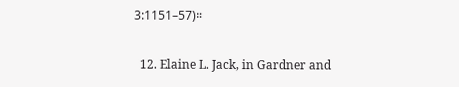3:1151–57)።

  12. Elaine L. Jack, in Gardner and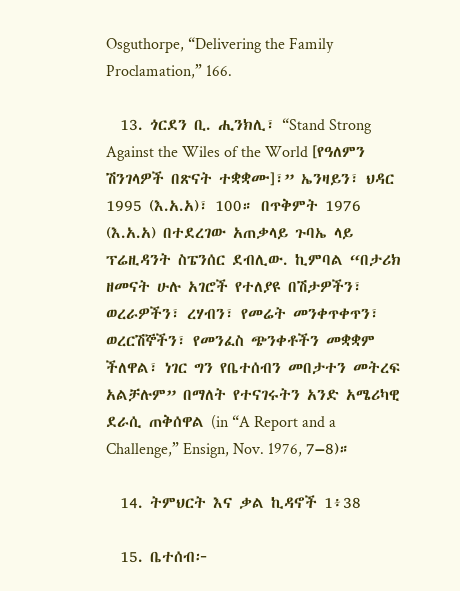Osguthorpe, “Delivering the Family Proclamation,” 166.

  13. ጎርደን ቢ. ሒንክሊ፣ “Stand Strong Against the Wiles of the World [የዓለምን ሽንገላዎች በጽናት ተቋቋሙ]፣” ኤንዛይን፣ ህዳር 1995 (እ.አ.አ)፣ 100። በጥቅምት 1976 (እ.አ.አ) በተደረገው አጠቃላይ ጉባኤ ላይ ፕሬዚዳንት ስፔንሰር ደብሊው. ኪምባል “በታሪክ ዘመናት ሁሉ አገሮች የተለያዩ በሽታዎችን፣ ወረራዎችን፣ ረሃብን፣ የመሬት መንቀጥቀጥን፣ ወረርሽኞችን፣ የመንፈስ ጭንቀቶችን መቋቋም ችለዋል፣ ነገር ግን የቤተሰብን መበታተን መትረፍ አልቻሉም” በማለት የተናገሩትን አንድ አሜሪካዊ ደራሲ ጠቅሰዋል (in “A Report and a Challenge,” Ensign, Nov. 1976, 7–8)።

  14. ትምህርት እና ቃል ኪዳኖች 1፥38

  15. ቤተሰብ፦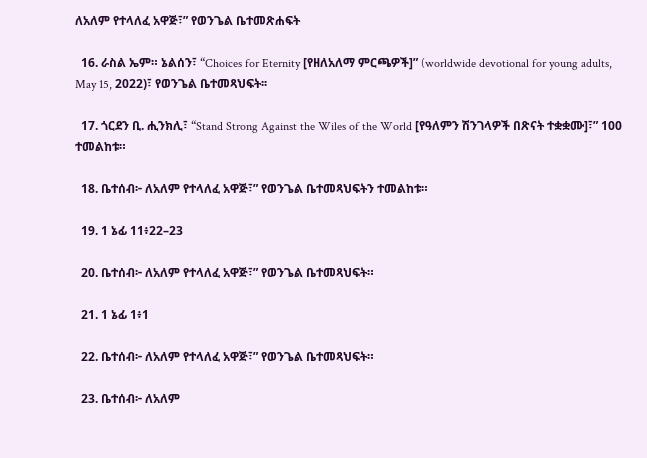ለአለም የተላለፈ አዋጅ፣” የወንጌል ቤተመጽሐፍት

  16. ራስል ኤም። ኔልሰን፣ “Choices for Eternity [የዘለአለማ ምርጫዎች]” (worldwide devotional for young adults, May 15, 2022)፣ የወንጌል ቤተመጻህፍት፡፡

  17. ጎርደን ቢ. ሒንክሊ፣ “Stand Strong Against the Wiles of the World [የዓለምን ሽንገላዎች በጽናት ተቋቋሙ]፣” 100 ተመልከቱ።

  18. ቤተሰብ፦ ለአለም የተላለፈ አዋጅ፣” የወንጌል ቤተመጻህፍትን ተመልከቱ።

  19. 1 ኔፊ 11፥22–23

  20. ቤተሰብ፦ ለአለም የተላለፈ አዋጅ፣” የወንጌል ቤተመጻህፍት።

  21. 1 ኔፊ 1፥1

  22. ቤተሰብ፦ ለአለም የተላለፈ አዋጅ፣” የወንጌል ቤተመጻህፍት።

  23. ቤተሰብ፦ ለአለም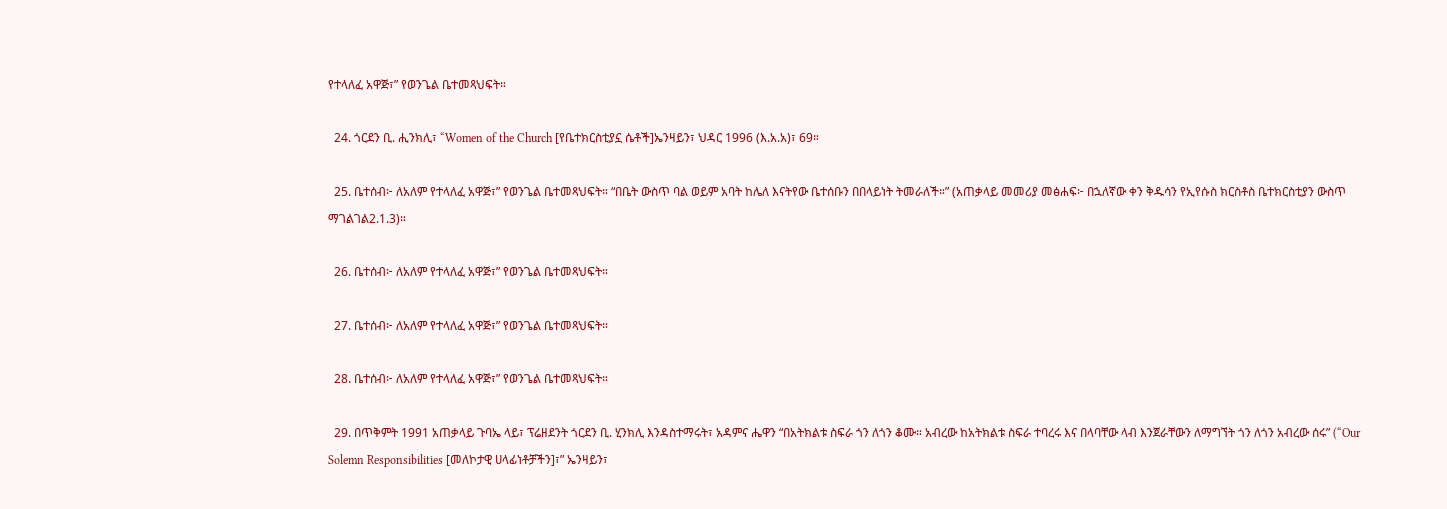የተላለፈ አዋጅ፣” የወንጌል ቤተመጻህፍት።

  24. ጎርደን ቢ. ሒንክሊ፣ “Women of the Church [የቤተክርስቲያኗ ሴቶች]ኤንዛይን፣ ህዳር 1996 (እ.አ.አ)፣ 69።

  25. ቤተሰብ፦ ለአለም የተላለፈ አዋጅ፣” የወንጌል ቤተመጻህፍት። “በቤት ውስጥ ባል ወይም አባት ከሌለ እናትየው ቤተሰቡን በበላይነት ትመራለች።” (አጠቃላይ መመሪያ መፅሐፍ፦ በኋለኛው ቀን ቅዱሳን የኢየሱስ ክርስቶስ ቤተክርስቲያን ውስጥ ማገልገል2.1.3)።

  26. ቤተሰብ፦ ለአለም የተላለፈ አዋጅ፣” የወንጌል ቤተመጻህፍት።

  27. ቤተሰብ፦ ለአለም የተላለፈ አዋጅ፣” የወንጌል ቤተመጻህፍት።

  28. ቤተሰብ፦ ለአለም የተላለፈ አዋጅ፣” የወንጌል ቤተመጻህፍት።

  29. በጥቅምት 1991 አጠቃላይ ጉባኤ ላይ፣ ፕሬዘደንት ጎርደን ቢ. ሂንክሊ እንዳስተማሩት፣ አዳምና ሔዋን “በአትክልቱ ስፍራ ጎን ለጎን ቆሙ። አብረው ከአትክልቱ ስፍራ ተባረሩ እና በላባቸው ላብ እንጀራቸውን ለማግኘት ጎን ለጎን አብረው ሰሩ” (“Our Solemn Responsibilities [መለኮታዊ ሀላፊነቶቻችን]፣” ኤንዛይን፣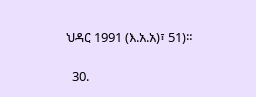ህዳር 1991 (እ.አ.አ)፣ 51)።

  30.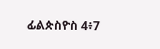ፊልጵስዮስ 4፥7